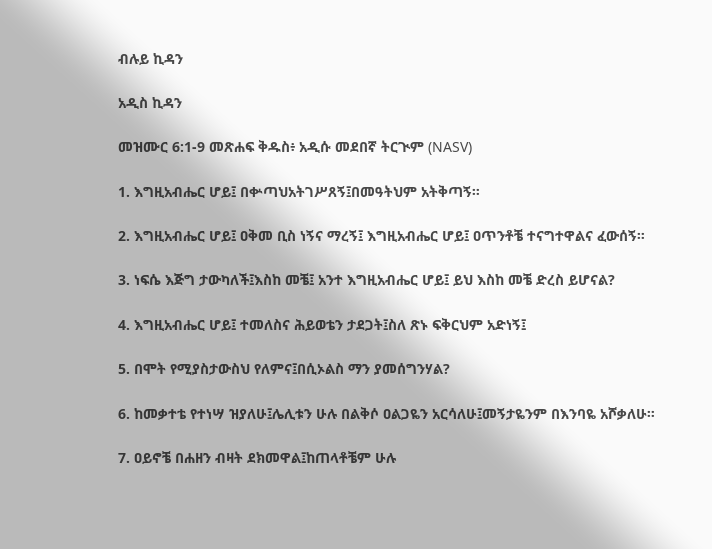ብሉይ ኪዳን

አዲስ ኪዳን

መዝሙር 6:1-9 መጽሐፍ ቅዱስ፥ አዲሱ መደበኛ ትርጒም (NASV)

1. እግዚአብሔር ሆይ፤ በቍጣህአትገሥጸኝ፤በመዓትህም አትቅጣኝ።

2. እግዚአብሔር ሆይ፤ ዐቅመ ቢስ ነኝና ማረኝ፤ እግዚአብሔር ሆይ፤ ዐጥንቶቼ ተናግተዋልና ፈውሰኝ።

3. ነፍሴ እጅግ ታውካለች፤እስከ መቼ፤ አንተ እግዚአብሔር ሆይ፤ ይህ እስከ መቼ ድረስ ይሆናል?

4. እግዚአብሔር ሆይ፤ ተመለስና ሕይወቴን ታደጋት፤ስለ ጽኑ ፍቅርህም አድነኝ፤

5. በሞት የሚያስታውስህ የለምና፤በሲኦልስ ማን ያመሰግንሃል?

6. ከመቃተቴ የተነሣ ዝያለሁ፤ሌሊቱን ሁሉ በልቅሶ ዐልጋዬን አርሳለሁ፤መኝታዬንም በእንባዬ አሾቃለሁ።

7. ዐይኖቼ በሐዘን ብዛት ደክመዋል፤ከጠላቶቼም ሁሉ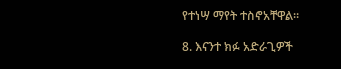የተነሣ ማየት ተስኖአቸዋል።

8. እናንተ ክፉ አድራጊዎች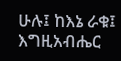ሁሉ፤ ከእኔ ራቁ፤ እግዚአብሔር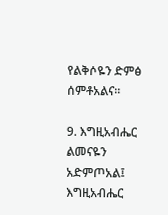የልቅሶዬን ድምፅ ሰምቶአልና።

9. እግዚአብሔር ልመናዬን አድምጦአል፤ እግዚአብሔር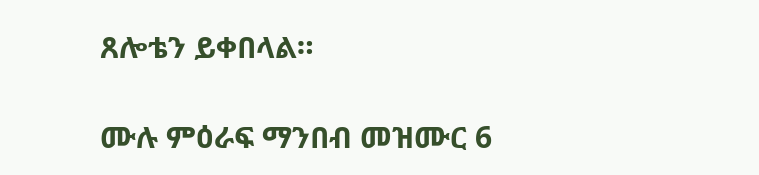ጸሎቴን ይቀበላል።

ሙሉ ምዕራፍ ማንበብ መዝሙር 6